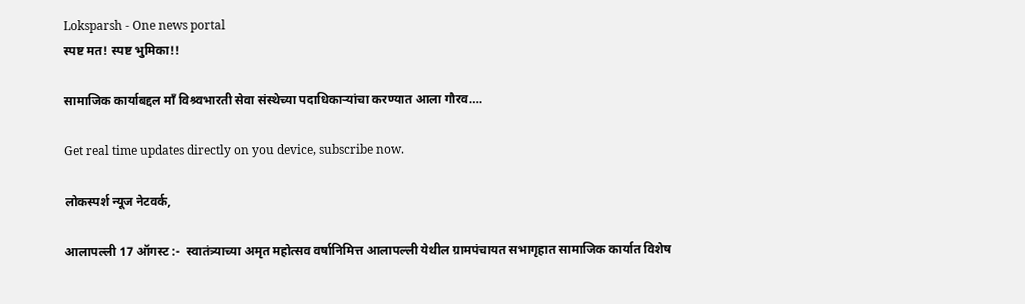Loksparsh - One news portal
स्पष्ट मत! स्पष्ट भुमिका!!

सामाजिक कार्याबद्दल माँ विश्र्वभारती सेवा संस्थेच्या पदाधिकाऱ्यांचा करण्यात आला गौरव….

Get real time updates directly on you device, subscribe now.

लोकस्पर्श न्यूज नेटवर्क,

आलापल्ली 17 ऑगस्ट :-  स्वातंत्र्याच्या अमृत महोत्सव वर्षानिमित्त आलापल्ली येथील ग्रामपंचायत सभागृहात सामाजिक कार्यात विशेष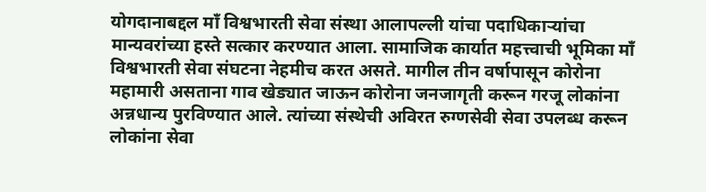योगदानाबद्दल माँ विश्वभारती सेवा संस्था आलापल्ली यांचा पदाधिकाऱ्यांचा मान्यवरांच्या हस्ते सत्कार करण्यात आला. सामाजिक कार्यात महत्त्वाची भूमिका माँ विश्वभारती सेवा संघटना नेहमीच करत असते. मागील तीन वर्षापासून कोरोना महामारी असताना गाव खेड्यात जाऊन कोरोना जनजागृती करून गरजू लोकांना अन्नधान्य पुरविण्यात आले. त्यांच्या संस्थेची अविरत रुग्णसेवी सेवा उपलब्ध करून लोकांना सेवा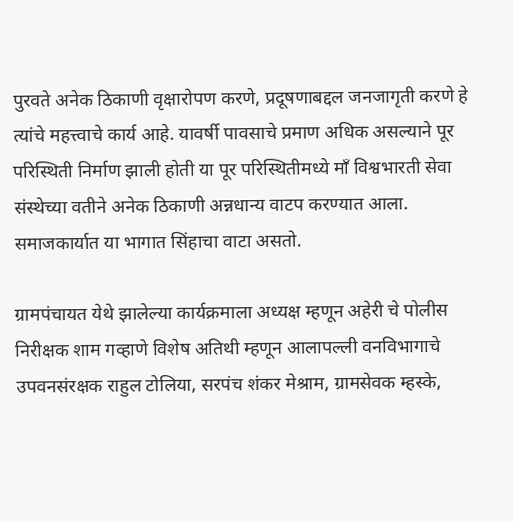पुरवते अनेक ठिकाणी वृक्षारोपण करणे, प्रदूषणाबद्दल जनजागृती करणे हे त्यांचे महत्त्वाचे कार्य आहे. यावर्षी पावसाचे प्रमाण अधिक असल्याने पूर परिस्थिती निर्माण झाली होती या पूर परिस्थितीमध्ये माँ विश्वभारती सेवा संस्थेच्या वतीने अनेक ठिकाणी अन्नधान्य वाटप करण्यात आला. समाजकार्यात या भागात सिंहाचा वाटा असतो.

ग्रामपंचायत येथे झालेल्या कार्यक्रमाला अध्यक्ष म्हणून अहेरी चे पोलीस निरीक्षक शाम गव्हाणे विशेष अतिथी म्हणून आलापल्ली वनविभागाचे उपवनसंरक्षक राहुल टोलिया, सरपंच शंकर मेश्राम, ग्रामसेवक म्हस्के,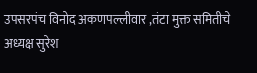उपसरपंच विनोद अकणपल्लीवार ,तंटा मुक्त समितीचे अध्यक्ष सुरेश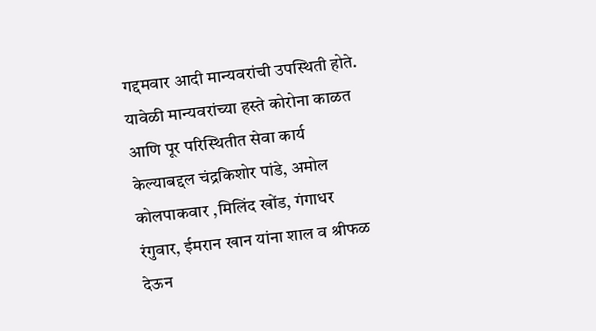गद्दमवार आदी मान्यवरांची उपस्थिती होते. यावेळी मान्यवरांच्या हस्ते कोरोना काळत आणि पूर परिस्थितीत सेवा कार्य केल्याबद्दल चंद्रकिशोर पांडे, अमोल कोलपाकवार ,मिलिंद खोंड, गंगाधर रंगुवार, ईमरान खान यांना शाल व श्रीफळ देऊन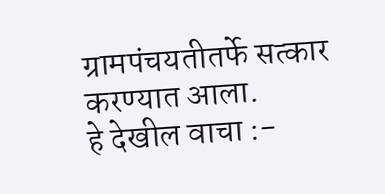ग्रामपंचयतीतर्फे सत्कार करण्यात आला.
हे देखील वाचा :-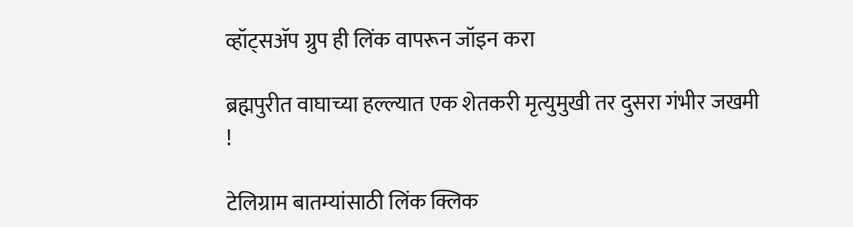व्हॉट्सॲप ग्रुप ही लिंक वापरून जॉइन करा

ब्रह्मपुरीत वाघाच्या हल्ल्यात एक शेतकरी मृत्युमुखी तर दुसरा गंभीर जखमी !

टेलिग्राम बातम्यांसाठी लिंक क्लिक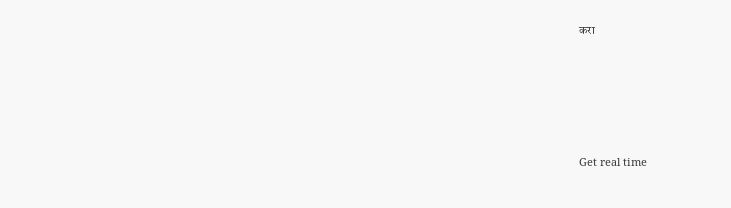करा





Get real time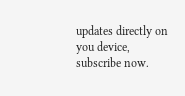updates directly on you device, subscribe now.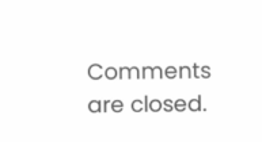Comments are closed.